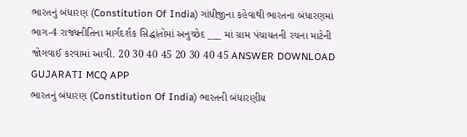ભારતનું બંધારણ (Constitution Of India) ગાંધીજીના કહેવાથી ભારતના બંધારણમાં ભાગ-4 રાજ્યનીતિના માર્ગદર્શક સિદ્ધાંતોમાં અનુચ્છેદ ___ માં ગ્રામ પંચાયતની રચના માટેની જોગવાઈ કરવામાં આવી. 20 30 40 45 20 30 40 45 ANSWER DOWNLOAD GUJARATI MCQ APP
ભારતનું બંધારણ (Constitution Of India) ભારતની બંધારણીય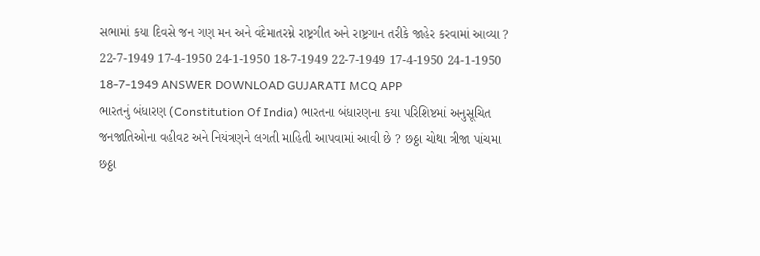સભામાં કયા દિવસે જન ગણ મન અને વંદેમાતરમ્ને રાષ્ટ્રગીત અને રાષ્ટ્રગાન તરીકે જાહેર કરવામાં આવ્યા ? 22-7-1949 17-4-1950 24-1-1950 18-7-1949 22-7-1949 17-4-1950 24-1-1950 18-7-1949 ANSWER DOWNLOAD GUJARATI MCQ APP
ભારતનું બંધારણ (Constitution Of India) ભારતના બંધારણના કયા પરિશિષ્ટમાં અનુસૂચિત જનજાતિઓના વહીવટ અને નિયંત્રણને લગતી માહિતી આપવામાં આવી છે ? છઠ્ઠા ચોથા ત્રીજા પાંચમા છઠ્ઠા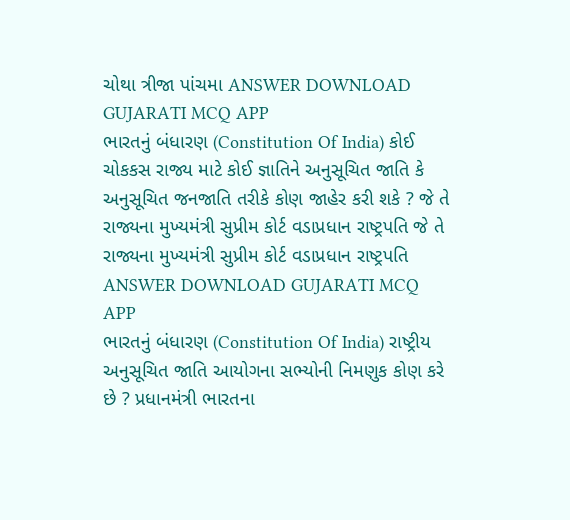ચોથા ત્રીજા પાંચમા ANSWER DOWNLOAD GUJARATI MCQ APP
ભારતનું બંધારણ (Constitution Of India) કોઈ ચોકકસ રાજ્ય માટે કોઈ જ્ઞાતિને અનુસૂચિત જાતિ કે અનુસૂચિત જનજાતિ તરીકે કોણ જાહેર કરી શકે ? જે તે રાજ્યના મુખ્યમંત્રી સુપ્રીમ કોર્ટ વડાપ્રધાન રાષ્ટ્રપતિ જે તે રાજ્યના મુખ્યમંત્રી સુપ્રીમ કોર્ટ વડાપ્રધાન રાષ્ટ્રપતિ ANSWER DOWNLOAD GUJARATI MCQ APP
ભારતનું બંધારણ (Constitution Of India) રાષ્ટ્રીય અનુસૂચિત જાતિ આયોગના સભ્યોની નિમણુક કોણ કરે છે ? પ્રધાનમંત્રી ભારતના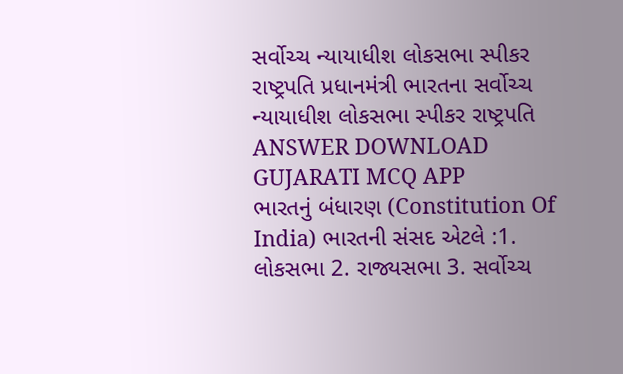સર્વોચ્ચ ન્યાયાધીશ લોકસભા સ્પીકર રાષ્ટ્રપતિ પ્રધાનમંત્રી ભારતના સર્વોચ્ચ ન્યાયાધીશ લોકસભા સ્પીકર રાષ્ટ્રપતિ ANSWER DOWNLOAD GUJARATI MCQ APP
ભારતનું બંધારણ (Constitution Of India) ભારતની સંસદ એટલે :1. લોકસભા 2. રાજ્યસભા 3. સર્વોચ્ચ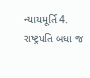ન્યાયમૂર્તિ 4. રાષ્ટ્રપતિ બધા જ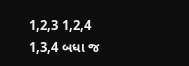1,2,3 1,2,4 1,3,4 બધા જ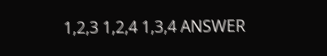1,2,3 1,2,4 1,3,4 ANSWER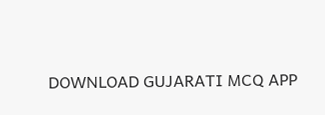DOWNLOAD GUJARATI MCQ APP